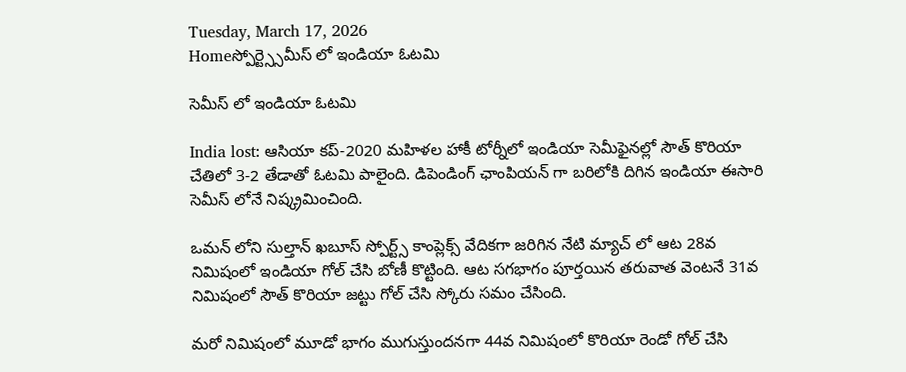Tuesday, March 17, 2026
Homeస్పోర్ట్స్సెమీస్ లో ఇండియా ఓటమి

సెమీస్ లో ఇండియా ఓటమి

India lost: ఆసియా కప్-2020 మహిళల హాకీ టోర్నీలో ఇండియా సెమీఫైనల్లో సౌత్ కొరియా చేతిలో 3-2 తేడాతో ఓటమి పాలైంది. డిపెండింగ్ ఛాంపియన్ గా బరిలోకి దిగిన ఇండియా ఈసారి సెమీస్ లోనే నిష్క్రమించింది.

ఒమన్ లోని సుల్తాన్ ఖబూస్ స్పోర్ట్స్ కాంప్లెక్స్ వేదికగా జరిగిన నేటి మ్యాచ్ లో ఆట 28వ నిమిషంలో ఇండియా గోల్ చేసి బోణీ కొట్టింది. ఆట సగభాగం పూర్తయిన తరువాత వెంటనే 31వ నిమిషంలో సౌత్ కొరియా జట్టు గోల్ చేసి స్కోరు సమం చేసింది.

మరో నిమిషంలో మూడో భాగం ముగుస్తుందనగా 44వ నిమిషంలో కొరియా రెండో గోల్ చేసి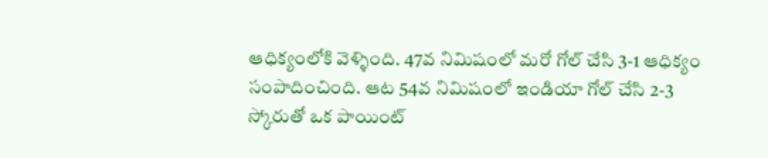ఆధిక్యంలోకి వెళ్ళింది. 47వ నిమిషంలో మరో గోల్ చేసి 3-1 ఆధిక్యం సంపాదించింది. ఆట 54వ నిమిషంలో ఇండియా గోల్ చేసి 2-3 స్కోరుతో ఒక పాయింట్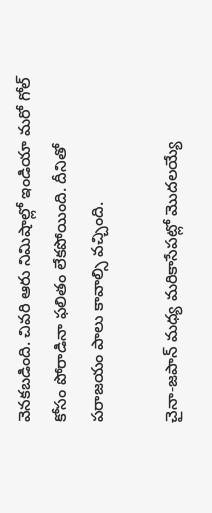వెనకబడింది. చివరి ఆరు నిమిషాల్లో ఇండియా మరో గోల్ కోసం పోరాడినా ఫలితం లేకపోయింది. దీనితో పరాజయం పాలు కావాల్సి వచ్చింది.

చైనా-జపాన్ మధ్య మరికాసేపట్లో మొదలయ్యే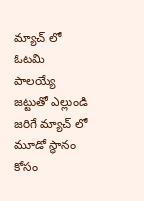మ్యాచ్ లో ఓటమి పాలయ్యే జట్టుతో ఎల్లుండి జరిగే మ్యాచ్ లో మూడో స్థానం కోసం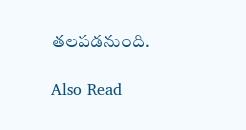తలపడనుంది.

Also Read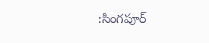:సింగపూర్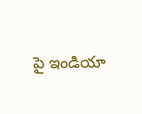పై ఇండియా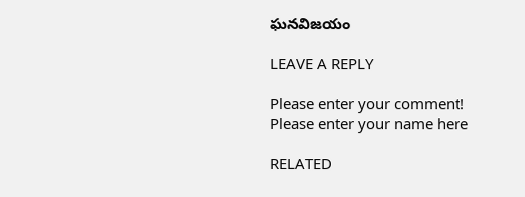ఘనవిజయం

LEAVE A REPLY

Please enter your comment!
Please enter your name here

RELATED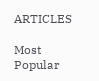ARTICLES

Most Popular